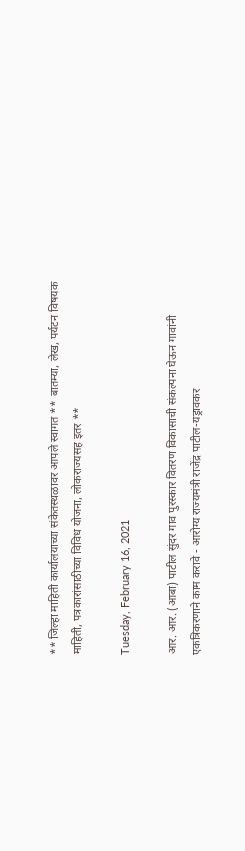** जिल्हा माहिती कार्यालयाच्या संकेतस्थळावर आपले स्वागत ** बातम्या, लेख, पर्यटन विषयक माहिती, पत्रकारांसाठीच्या विविध योजना, लोकराज्यसह इतर **

Tuesday, February 16, 2021

आर. आर. (आबा) पाटील सुंदर गाव पुरस्कार वितरण विकासाची संकल्पना घेऊन गावांनी एकत्रिकरणाने काम करावे - आरोग्य राज्यमंत्री राजेंद्र पाटील-यड्रावकर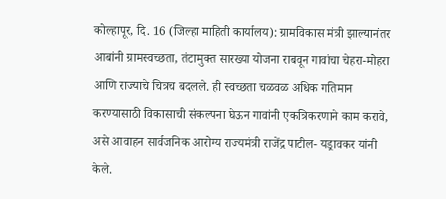कोल्हापूर, दि. 16 (जिल्हा माहिती कार्यालय): ग्रामविकास मंत्री झाल्यानंतर आबांनी ग्रामस्वच्छता, तंटामुक्त सारख्या योजना राबवून गावांचा चेहरा-मोहरा आणि राज्याचे चित्रच बदलले. ही स्वच्छता चळवळ अधिक गतिमान करण्यासाठी विकासाची संकल्पना घेऊन गावांनी एकत्रिकरणाने काम करावे, असे आवाहन सार्वजनिक आरोग्य राज्यमंत्री राजेंद्र पाटील- यड्रावकर यांनी केले.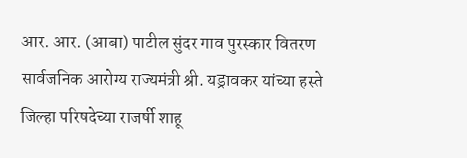आर. आर. (आबा) पाटील सुंदर गाव पुरस्कार वितरण सार्वजनिक आरोग्य राज्यमंत्री श्री. यड्रावकर यांच्या हस्ते जिल्हा परिषदेच्या राजर्षी शाहू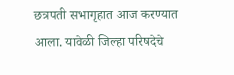छत्रपती सभागृहात आज करण्यात आला. यावेळी जिल्हा परिषदेचे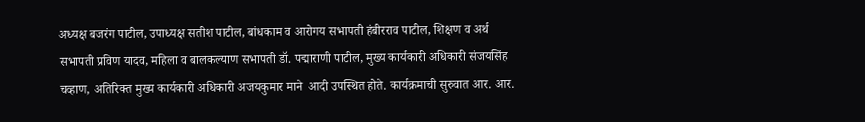अध्यक्ष बजरंग पाटील, उपाध्यक्ष सतीश पाटील, बांधकाम व आरोगय सभापती हंबीरराव पाटील, शिक्षण व अर्थ सभापती प्रविण यादव, महिला व बालकल्याण सभापती डॉ. पद्माराणी पाटील, मुख्य कार्यकारी अधिकारी संजयसिंह चव्हाण, अतिरिक्त मुख्य कार्यकारी अधिकारी अजयकुमार माने  आदी उपस्थित होते. कार्यक्रमाची सुरुवात आर. आर.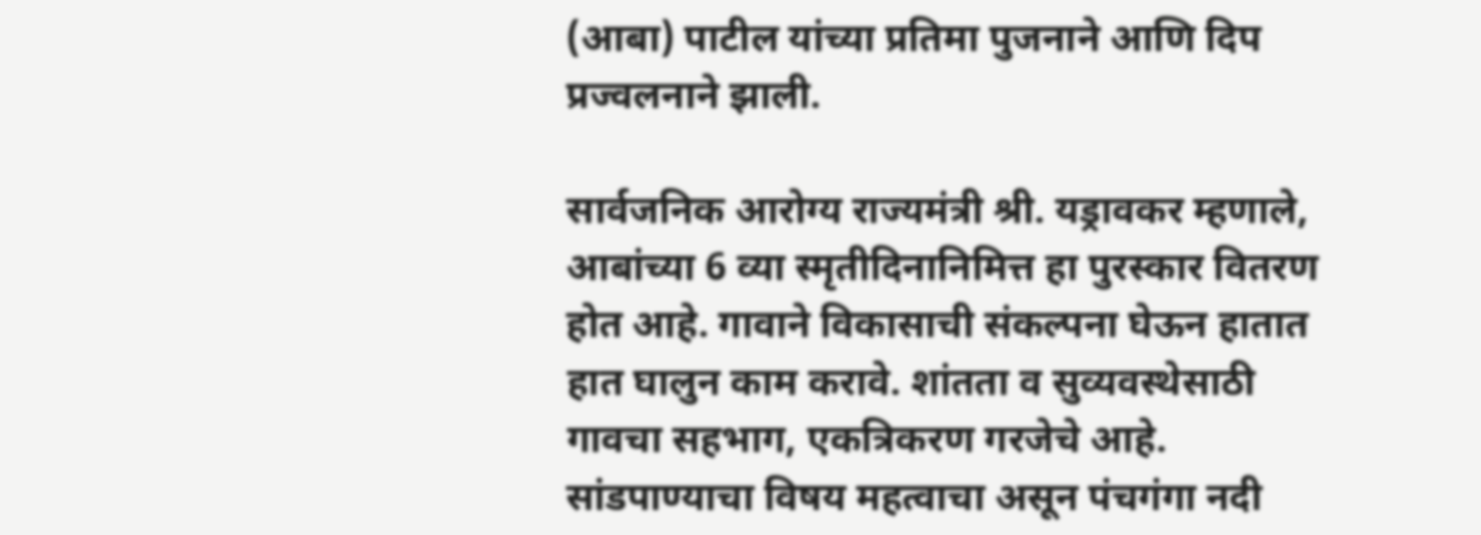(आबा) पाटील यांच्या प्रतिमा पुजनाने आणि दिप प्रज्वलनाने झाली.

सार्वजनिक आरोग्य राज्यमंत्री श्री. यड्रावकर म्हणाले, आबांच्या 6 व्या स्मृतीदिनानिमित्त हा पुरस्कार वितरण होत आहे. गावाने विकासाची संकल्पना घेऊन हातात हात घालुन काम करावे. शांतता व सुव्यवस्थेसाठी  गावचा सहभाग, एकत्रिकरण गरजेचे आहे. सांडपाण्याचा विषय महत्वाचा असून पंचगंगा नदी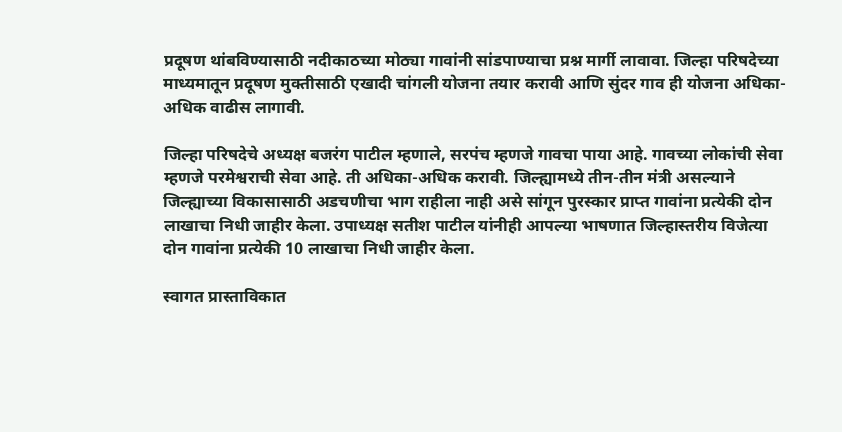प्रदूषण थांबविण्यासाठी नदीकाठच्या मोठ्या गावांनी सांडपाण्याचा प्रश्न मार्गी लावावा. जिल्हा परिषदेच्या माध्यमातून प्रदूषण मुक्तीसाठी एखादी चांगली योजना तयार करावी आणि सुंदर गाव ही योजना अधिका-अधिक वाढीस लागावी.

जिल्हा परिषदेचे अध्यक्ष बजरंग पाटील म्हणाले, सरपंच म्हणजे गावचा पाया आहे. गावच्या लोकांची सेवा म्हणजे परमेश्वराची सेवा आहे. ती अधिका-अधिक करावी. जिल्ह्यामध्ये तीन-तीन मंत्री असल्याने जिल्ह्याच्या विकासासाठी अडचणीचा भाग राहीला नाही असे सांगून पुरस्कार प्राप्त गावांना प्रत्येकी दोन लाखाचा निधी जाहीर केला. उपाध्यक्ष सतीश पाटील यांनीही आपल्या भाषणात जिल्हास्तरीय विजेत्या दोन गावांना प्रत्येकी 10 लाखाचा निधी जाहीर केला.

स्वागत प्रास्ताविकात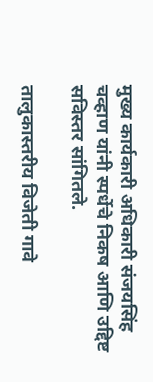मुख्य कार्यकारी अधिकारी संजयसिंह चव्हाण यांनी स्पर्धेचे निकष आणि उद्दिष्ट सविस्तर सांगितले.

तालुकास्तरीय विजेती गावे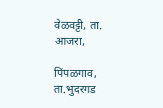वेळवट्टी, ता. आजरा,

पिंपळगाव, ता.भुदरगड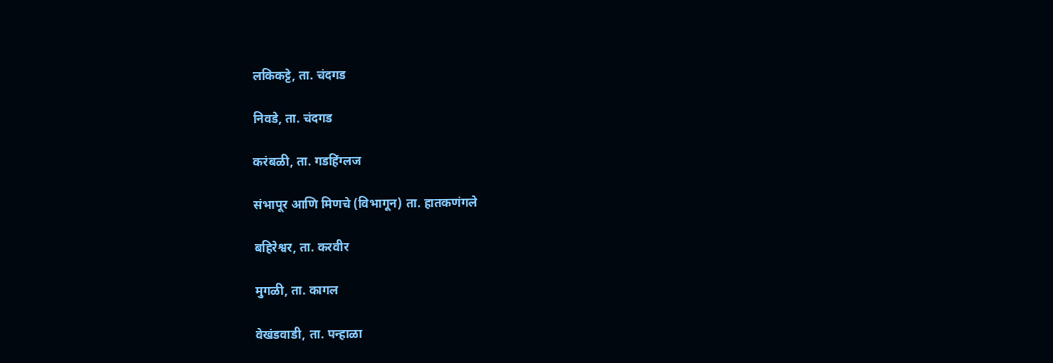लकिकट्टे, ता. चंदगड

निवडे, ता. चंदगड

करंबळी, ता. गडहिंग्लज

संभापूर आणि मिणचे (विभागून) ता. हातकणंगले

बहिरेश्वर, ता. करवीर

मुगळी, ता. कागल

वेखंडवाडी, ता. पन्हाळा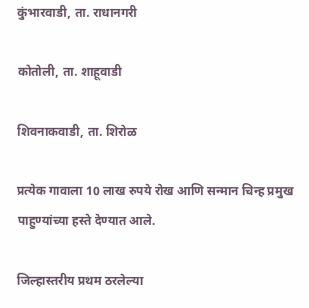कुंभारवाडी, ता. राधानगरी

कोतोली, ता. शाहूवाडी

शिवनाकवाडी, ता. शिरोळ

प्रत्येक गावाला 10 लाख रुपये रोख आणि सन्मान चिन्ह प्रमुख पाहुण्यांच्या हस्ते देण्यात आले.

जिल्हास्तरीय प्रथम ठरलेल्या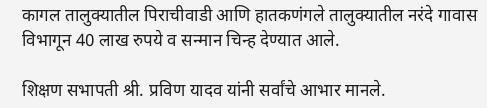कागल तालुक्यातील पिराचीवाडी आणि हातकणंगले तालुक्यातील नरंदे गावास विभागून 40 लाख रुपये व सन्मान चिन्ह देण्यात आले.

शिक्षण सभापती श्री. प्रविण यादव यांनी सर्वांचे आभार मानले.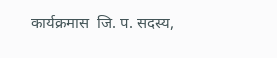कार्यक्रमास  जि. प. सदस्य,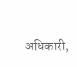अधिकारी,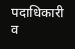पदाधिकारी व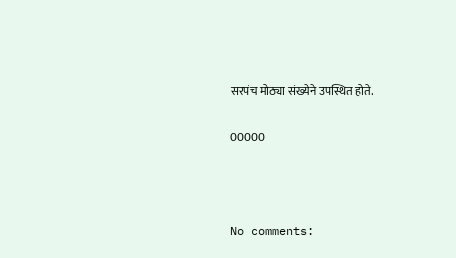सरपंच मोठ्या संख्येने उपस्थित होते.

00000



No comments: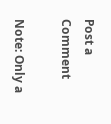Post a Comment

Note: Only a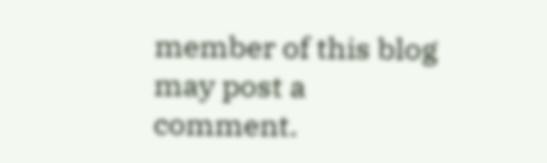member of this blog may post a comment.